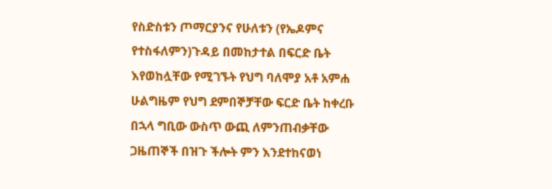የስድስቱን ጦማርያንና የሁለቱን (የኤዶምና የተስፋለምን)ጉዳይ በመከታተል በፍርድ ቤት እየወከሏቸው የሚገኙት የህግ ባለሞያ አቶ አምሐ ሁልግዜም የህግ ደምበኞቻቸው ፍርድ ቤት ከቀረቡ በኋላ ግቢው ውስጥ ውጪ ለምንጠብቃቸው ጋዜጠኞች በዝጉ ችሎት ምን እንደተከናወነ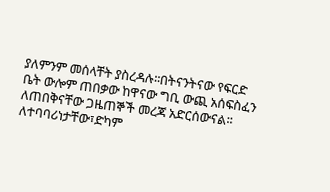ያለምንም መሰላቸት ያስረዳሉ፡፡በትናንትናው የፍርድ ቤት ውሎም ጠበቃው ከዋናው ግቢ ውጪ አሰፍስፈን ለጠበቅናቸው ጋዜጠኞች መረጃ አድርሰውናል፡፡ለተባባሪነታቸው፣ድካም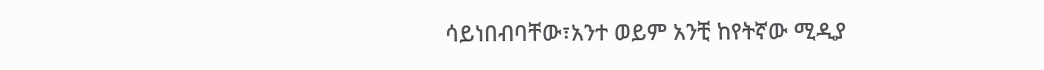ሳይነበብባቸው፣አንተ ወይም አንቺ ከየትኛው ሚዲያ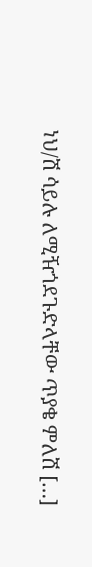ነህ/ሽ ሳይሉ ለሚዥጎደጉድላቸው ጥያቄ ምለሽ […]